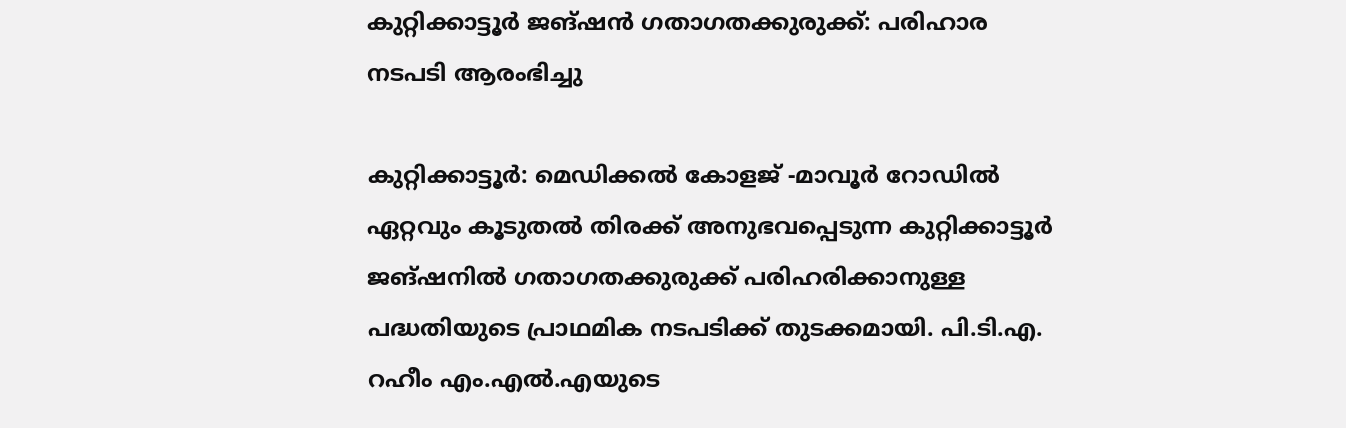കുറ്റിക്കാട്ടൂര്‍ ജങ്ഷന്‍ ഗതാഗതക്കുരുക്ക്: പരിഹാര നടപടി ആരംഭിച്ചു

കുറ്റിക്കാട്ടൂർ: മെഡിക്കല്‍ കോളജ് -മാവൂര്‍ റോഡില്‍ ഏറ്റവും കൂടുതല്‍ തിരക്ക് അനുഭവപ്പെടുന്ന കുറ്റിക്കാട്ടൂര്‍ ജങ്ഷനില്‍ ഗതാഗതക്കുരുക്ക് പരിഹരിക്കാനുള്ള പദ്ധതിയുടെ പ്രാഥമിക നടപടിക്ക് തുടക്കമായി. പി.ടി.എ. റഹീം എം.എല്‍.എയുടെ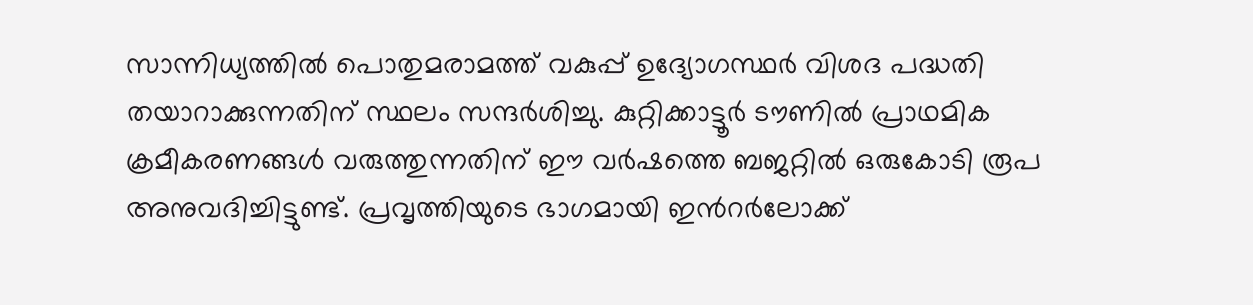സാന്നിധ്യത്തില്‍ പൊതുമരാമത്ത് വകുപ്പ് ഉദ്യോഗസ്ഥര്‍ വിശദ പദ്ധതി തയാറാക്കുന്നതിന് സ്ഥലം സന്ദര്‍ശിച്ചു. കുറ്റിക്കാട്ടൂര്‍ ടൗണില്‍ പ്രാഥമിക ക്രമീകരണങ്ങള്‍ വരുത്തുന്നതിന് ഈ വര്‍ഷത്തെ ബജറ്റില്‍ ഒരുകോടി രൂപ അനുവദിച്ചിട്ടുണ്ട്. പ്രവൃത്തിയുടെ ഭാഗമായി ഇന്‍റര്‍ലോക്ക്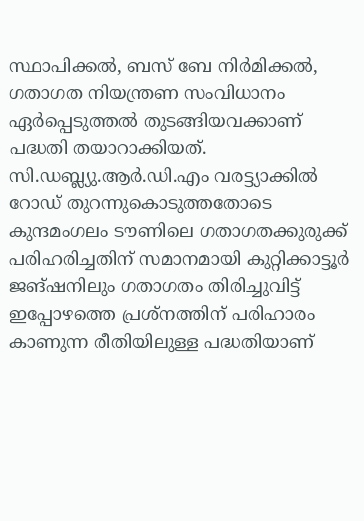സ്ഥാപിക്കല്‍, ബസ് ബേ നിർമിക്കല്‍, ഗതാഗത നിയന്ത്രണ സംവിധാനം ഏര്‍പ്പെടുത്തല്‍ തുടങ്ങിയവക്കാണ് പദ്ധതി തയാറാക്കിയത്. സി.ഡബ്ല്യു.ആര്‍.ഡി.എം വരട്ട്യാക്കില്‍ റോഡ് തുറന്നുകൊടുത്തതോടെ കുന്ദമംഗലം ടൗണിലെ ഗതാഗതക്കുരുക്ക് പരിഹരിച്ചതിന് സമാനമായി കുറ്റിക്കാട്ടൂര്‍ ജങ്ഷനിലും ഗതാഗതം തിരിച്ചുവിട്ട് ഇപ്പോഴത്തെ പ്രശ്നത്തിന് പരിഹാരം കാണുന്ന രീതിയിലുള്ള പദ്ധതിയാണ്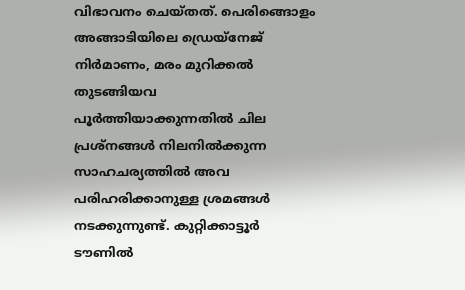വിഭാവനം ചെയ്തത്. പെരിങ്ങൊളം അങ്ങാടിയിലെ ഡ്രെയ്നേജ് നിർമാണം, മരം മുറിക്കല്‍ തുടങ്ങിയവ പൂർത്തിയാക്കുന്നതില്‍ ചില പ്രശ്നങ്ങള്‍ നിലനില്‍ക്കുന്ന സാഹചര്യത്തിൽ അവ പരിഹരിക്കാനുള്ള ശ്രമങ്ങള്‍ നടക്കുന്നുണ്ട്. കുറ്റിക്കാട്ടൂര്‍ ടൗണിൽ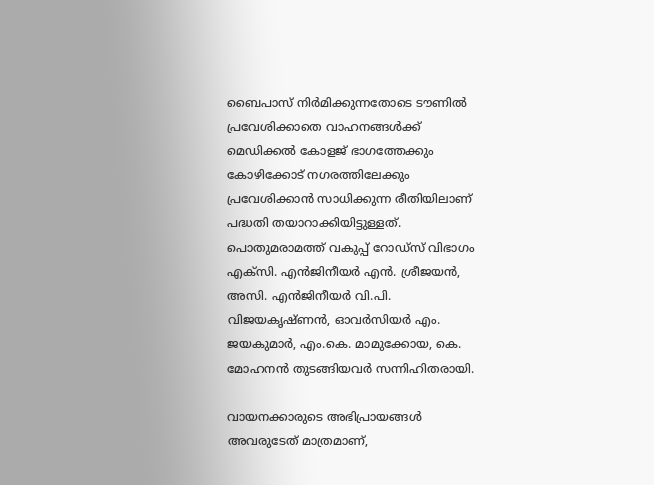ബൈപാസ് നിർമിക്കുന്നതോടെ ടൗണില്‍ പ്രവേശിക്കാതെ വാഹനങ്ങള്‍ക്ക് മെഡിക്കല്‍ കോളജ് ഭാഗത്തേക്കും കോഴിക്കോട് നഗരത്തിലേക്കും പ്രവേശിക്കാന്‍ സാധിക്കുന്ന രീതിയിലാണ് പദ്ധതി തയാറാക്കിയിട്ടുള്ളത്. പൊതുമരാമത്ത് വകുപ്പ് റോഡ്സ് വിഭാഗം എക്സി. എൻജിനീയര്‍ എന്‍. ശ്രീജയന്‍, അസി. എൻജിനീയര്‍ വി.പി. വിജയകൃഷ്ണന്‍, ഓവര്‍സിയര്‍ എം. ജയകുമാര്‍, എം.കെ. മാമുക്കോയ, കെ. മോഹനന്‍ തുടങ്ങിയവര്‍ സന്നിഹിതരായി.

വായനക്കാരുടെ അഭിപ്രായങ്ങള്‍ അവരുടേത് മാത്രമാണ്,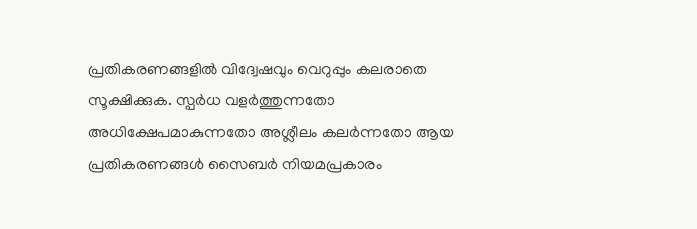പ്രതികരണങ്ങളിൽ വിദ്വേഷവും വെറുപ്പും കലരാതെ സൂക്ഷിക്കുക. സ്പർധ വളർത്തുന്നതോ അധിക്ഷേപമാകുന്നതോ അശ്ലീലം കലർന്നതോ ആയ പ്രതികരണങ്ങൾ സൈബർ നിയമപ്രകാരം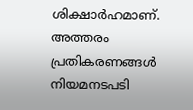ശിക്ഷാർഹമാണ്. അത്തരം പ്രതികരണങ്ങൾ നിയമനടപടി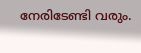നേരിടേണ്ടി വരും.